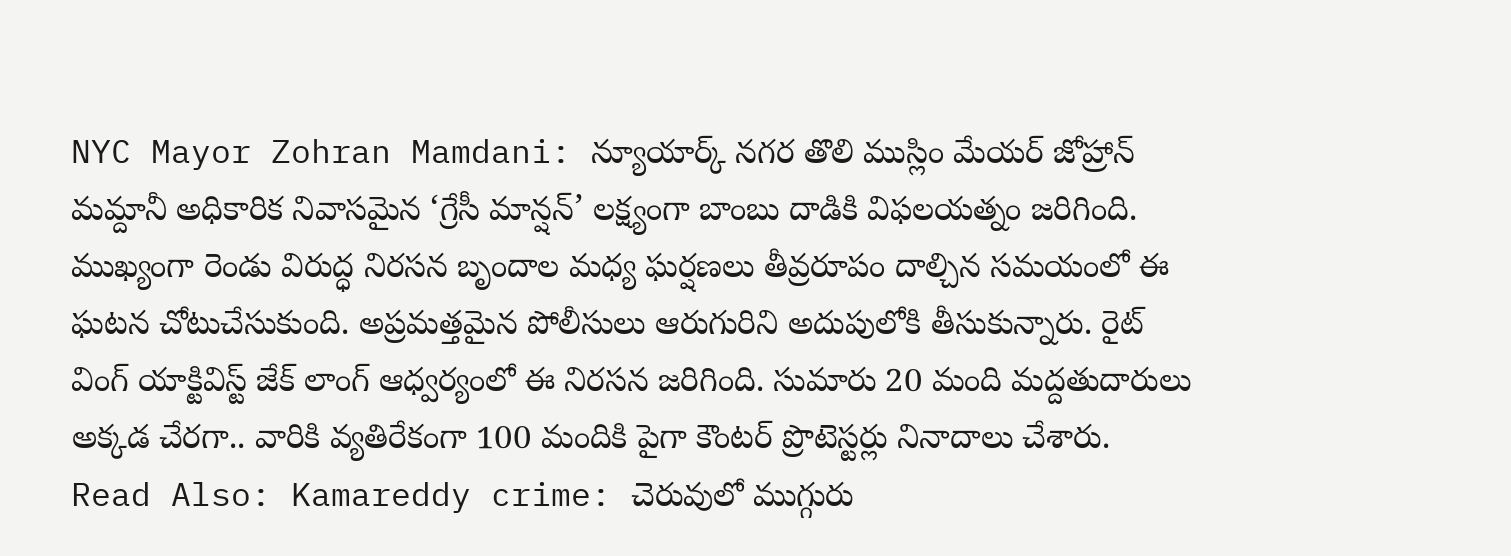NYC Mayor Zohran Mamdani: న్యూయార్క్ నగర తొలి ముస్లిం మేయర్ జోహ్రాన్ మమ్దానీ అధికారిక నివాసమైన ‘గ్రేసీ మాన్షన్’ లక్ష్యంగా బాంబు దాడికి విఫలయత్నం జరిగింది. ముఖ్యంగా రెండు విరుద్ధ నిరసన బృందాల మధ్య ఘర్షణలు తీవ్రరూపం దాల్చిన సమయంలో ఈ ఘటన చోటుచేసుకుంది. అప్రమత్తమైన పోలీసులు ఆరుగురిని అదుపులోకి తీసుకున్నారు. రైట్ వింగ్ యాక్టివిస్ట్ జేక్ లాంగ్ ఆధ్వర్యంలో ఈ నిరసన జరిగింది. సుమారు 20 మంది మద్దతుదారులు అక్కడ చేరగా.. వారికి వ్యతిరేకంగా 100 మందికి పైగా కౌంటర్ ప్రొటెస్టర్లు నినాదాలు చేశారు.
Read Also: Kamareddy crime: చెరువులో ముగ్గురు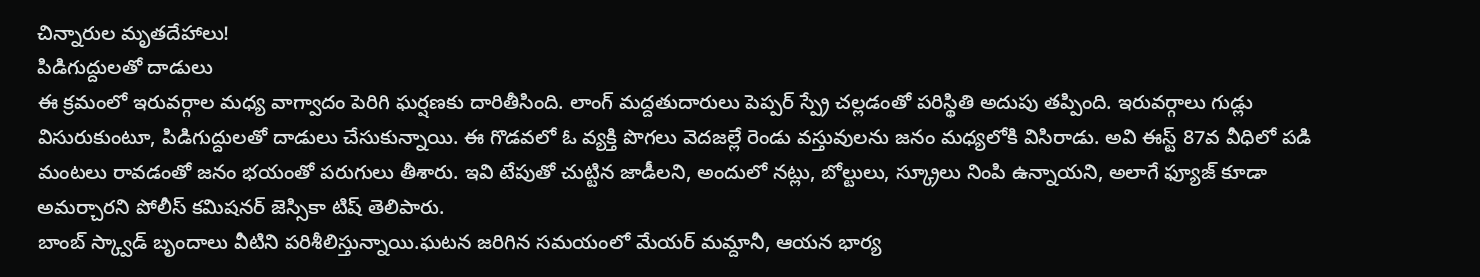చిన్నారుల మృతదేహాలు!
పిడిగుద్దులతో దాడులు
ఈ క్రమంలో ఇరువర్గాల మధ్య వాగ్వాదం పెరిగి ఘర్షణకు దారితీసింది. లాంగ్ మద్దతుదారులు పెప్పర్ స్ప్రే చల్లడంతో పరిస్థితి అదుపు తప్పింది. ఇరువర్గాలు గుడ్లు విసురుకుంటూ, పిడిగుద్దులతో దాడులు చేసుకున్నాయి. ఈ గొడవలో ఓ వ్యక్తి పొగలు వెదజల్లే రెండు వస్తువులను జనం మధ్యలోకి విసిరాడు. అవి ఈస్ట్ 87వ వీధిలో పడి మంటలు రావడంతో జనం భయంతో పరుగులు తీశారు. ఇవి టేపుతో చుట్టిన జాడీలని, అందులో నట్లు, బోల్టులు, స్క్రూలు నింపి ఉన్నాయని, అలాగే ఫ్యూజ్ కూడా అమర్చారని పోలీస్ కమిషనర్ జెస్సికా టిష్ తెలిపారు.
బాంబ్ స్క్వాడ్ బృందాలు వీటిని పరిశీలిస్తున్నాయి.ఘటన జరిగిన సమయంలో మేయర్ మమ్దానీ, ఆయన భార్య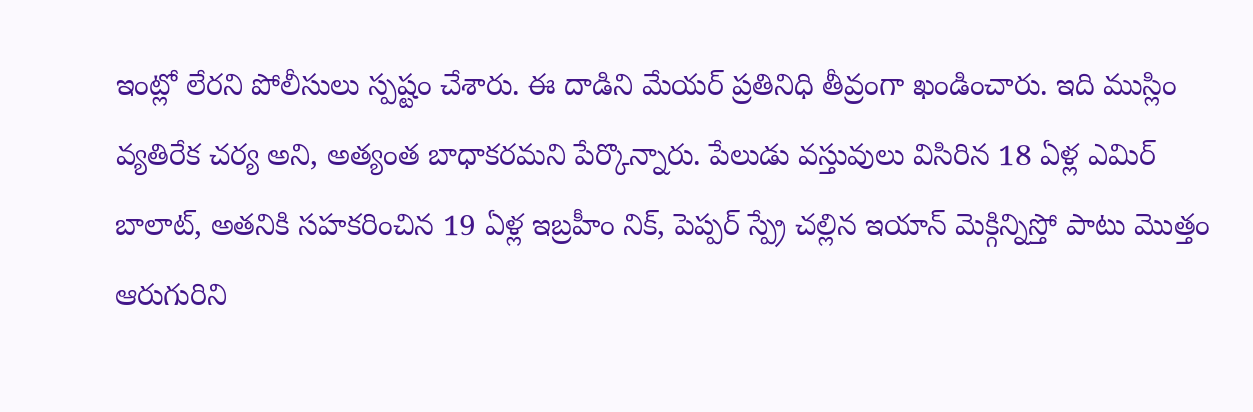ఇంట్లో లేరని పోలీసులు స్పష్టం చేశారు. ఈ దాడిని మేయర్ ప్రతినిధి తీవ్రంగా ఖండించారు. ఇది ముస్లిం వ్యతిరేక చర్య అని, అత్యంత బాధాకరమని పేర్కొన్నారు. పేలుడు వస్తువులు విసిరిన 18 ఏళ్ల ఎమిర్ బాలాట్, అతనికి సహకరించిన 19 ఏళ్ల ఇబ్రహీం నిక్, పెప్పర్ స్ప్రే చల్లిన ఇయాన్ మెక్గిన్నిస్తో పాటు మొత్తం ఆరుగురిని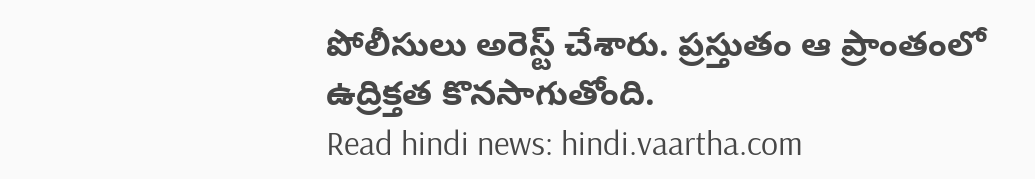పోలీసులు అరెస్ట్ చేశారు. ప్రస్తుతం ఆ ప్రాంతంలో ఉద్రిక్తత కొనసాగుతోంది.
Read hindi news: hindi.vaartha.com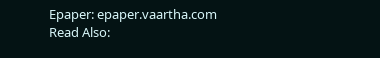Epaper: epaper.vaartha.com
Read Also: